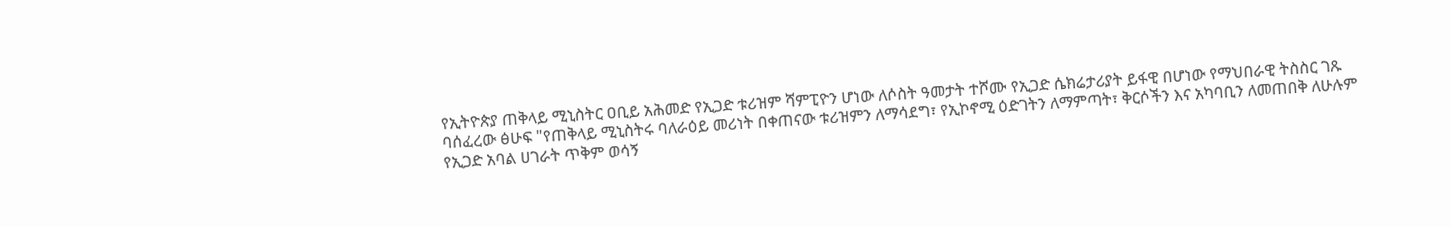የኢትዮጵያ ጠቅላይ ሚኒስትር ዐቢይ አሕመድ የኢጋድ ቱሪዝም ሻምፒዮን ሆነው ለሶስት ዓመታት ተሾሙ የኢጋድ ሴክሬታሪያት ይፋዊ በሆነው የማህበራዊ ትስስር ገጹ ባሰፈረው ፅሁፍ "የጠቅላይ ሚኒስትሩ ባለራዕይ መሪነት በቀጠናው ቱሪዝምን ለማሳደግ፣ የኢኮኖሚ ዕድገትን ለማምጣት፣ ቅርሶችን እና አካባቢን ለመጠበቅ ለሁሉም የኢጋድ አባል ሀገራት ጥቅም ወሳኝ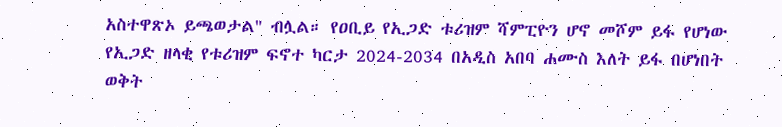አስተዋጽኦ ይጫወታል" ብሏል። የዐቢይ የኢጋድ ቱሪዝም ሻምፒዮን ሆኖ መሾም ይፋ የሆነው የኢጋድ ዘላቂ የቱሪዝም ፍኖተ ካርታ 2024-2034 በአዲስ አበባ ሐሙስ እለት ይፋ በሆነበት ወቅት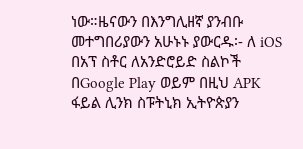ነው።ዜናውን በእንግሊዘኛ ያንብቡ መተግበሪያውን አሁኑኑ ያውርዱ፡- ለ iOS በአፕ ስቶር ለአንድሮይድ ስልኮች በGoogle Play ወይም በዚህ APK ፋይል ሊንክ ስፑትኒክ ኢትዮጵያን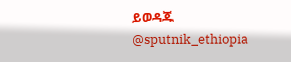ይወዳጁ @sputnik_ethiopia